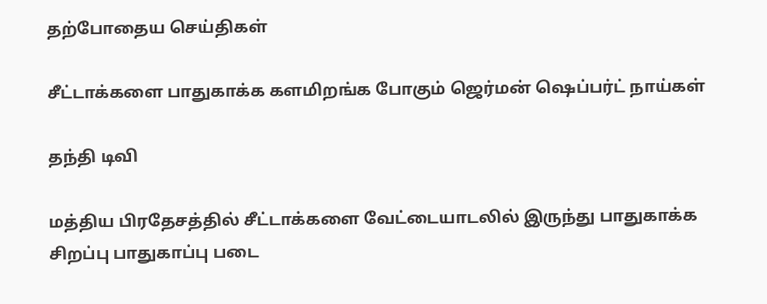தற்போதைய செய்திகள்

சீட்டாக்களை பாதுகாக்க களமிறங்க போகும் ஜெர்மன் ஷெப்பர்ட் நாய்கள்

தந்தி டிவி

மத்திய பிரதேசத்தில் சீட்டாக்களை வேட்டையாடலில் இருந்து பாதுகாக்க சிறப்பு பாதுகாப்பு படை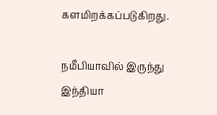களமிறக்கப்படுகிறது.

நமீபியாவில் இருந்து இந்தியா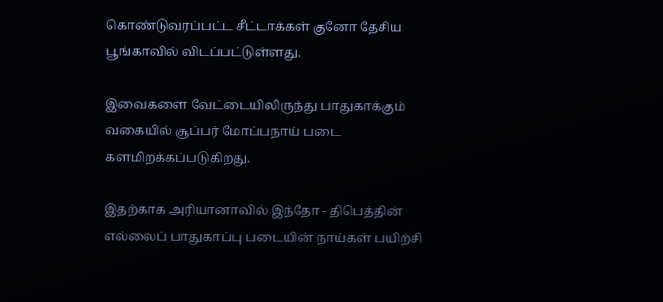கொண்டுவரப்பட்ட சீட்டாக்கள் குனோ தேசிய பூங்காவில் விடப்பட்டுள்ளது.

இவைகளை வேட்டையிலிருந்து பாதுகாக்கும் வகையில் சூப்பர் மோப்பநாய் படை களமிறக்கப்படுகிறது.

இதற்காக அரியானாவில் இந்தோ - திபெத்தின் எல்லைப் பாதுகாப்பு படையின் நாய்கள் பயிற்சி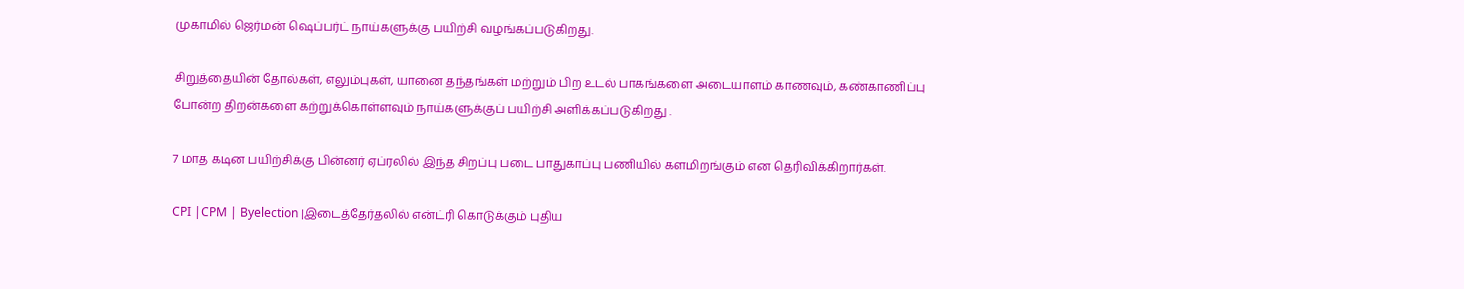முகாமில் ஜெர்மன் ஷெப்பர்ட் நாய்களுக்கு பயிற்சி வழங்கப்படுகிறது.

சிறுத்தையின் தோல்கள், எலும்புகள், யானை தந்தங்கள் மற்றும் பிற உடல் பாகங்களை அடையாளம் காணவும், கண்காணிப்பு போன்ற திறன்களை கற்றுக்கொள்ளவும் நாய்களுக்குப் பயிற்சி அளிக்கப்படுகிறது .

7 மாத கடின பயிற்சிக்கு பின்னர் ஏப்ரலில் இந்த சிறப்பு படை பாதுகாப்பு பணியில் களமிறங்கும் என தெரிவிக்கிறார்கள்.

CPI |CPM | Byelection |இடைத்தேர்தலில் என்ட்ரி கொடுக்கும் புதிய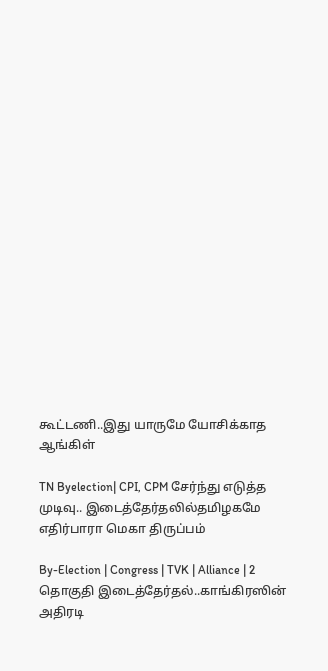கூட்டணி..இது யாருமே யோசிக்காத ஆங்கிள்

TN Byelection| CPI, CPM சேர்ந்து எடுத்த முடிவு.. இடைத்தேர்தலில்தமிழகமே எதிர்பாரா மெகா திருப்பம்

By-Election | Congress | TVK | Alliance | 2 தொகுதி இடைத்தேர்தல்..காங்கிரஸின் அதிரடி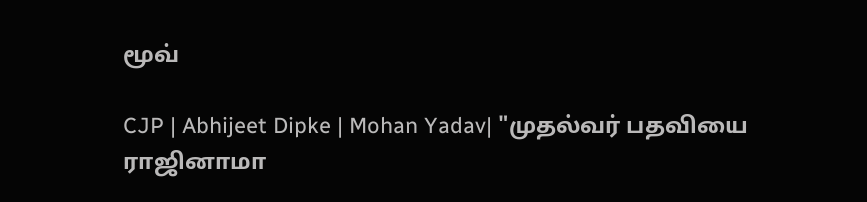மூவ்

CJP | Abhijeet Dipke | Mohan Yadav| "முதல்வர் பதவியை ராஜினாமா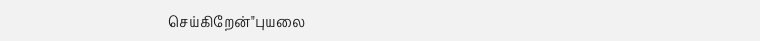செய்கிறேன்"புயலை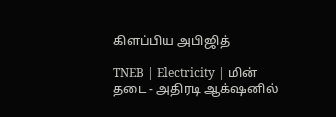கிளப்பிய அபிஜித்

TNEB | Electricity | மின் தடை - அதிரடி ஆக்‌ஷனில்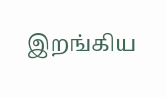இறங்கிய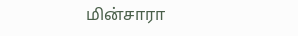மின்சாரா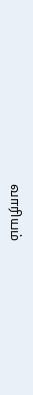வாரியம்